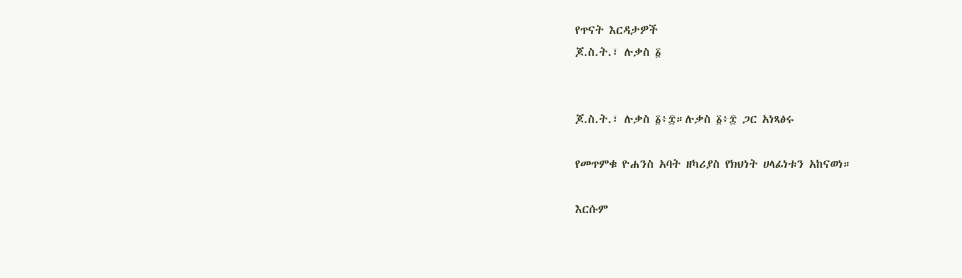የጥናት እርዳታዎች
ጆ.ስ.ት.፣ ሉቃስ ፩


ጆ.ስ.ት.፣ ሉቃስ ፩፥፰።ሉቃስ ፩፥፰ ጋር አነጻፅሩ

የመጥምቁ ዮሐንስ አባት ዘካሪያስ የክህነት ሀላፊነቱን አከናወነ።

እርሱም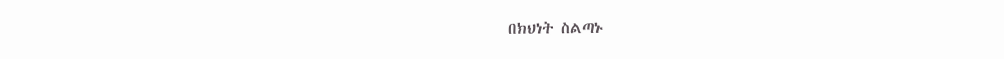በክህነት ስልጣኑ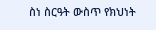ስነ ስርዓት ውስጥ የክህነት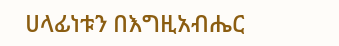ሀላፊነቱን በእግዚአብሔር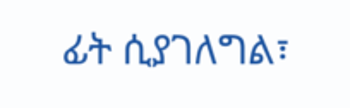ፊት ሲያገለግል፣